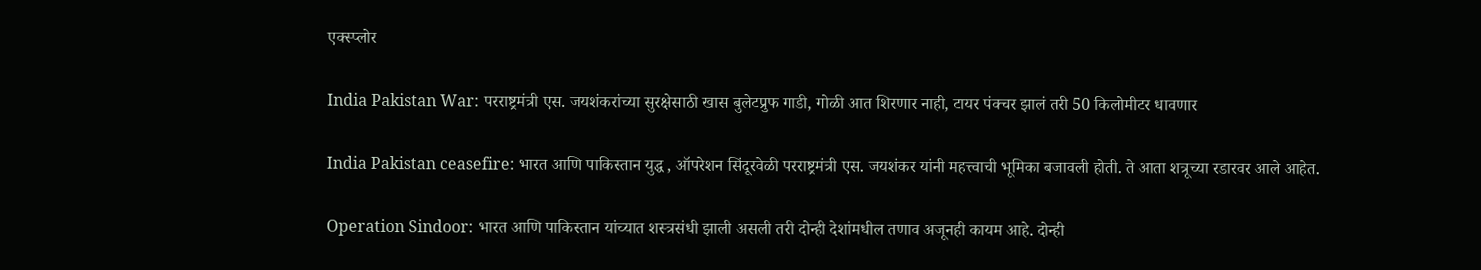एक्स्प्लोर

India Pakistan War: परराष्ट्रमंत्री एस. जयशंकरांच्या सुरक्षेसाठी खास बुलेटप्रुफ गाडी, गोळी आत शिरणार नाही, टायर पंक्चर झालं तरी 50 किलोमीटर धावणार

India Pakistan ceasefire: भारत आणि पाकिस्तान युद्ध , ऑपरेशन सिंदूरवेळी परराष्ट्रमंत्री एस. जयशंकर यांनी महत्त्वाची भूमिका बजावली होती. ते आता शत्रूच्या रडारवर आले आहेत.

Operation Sindoor: भारत आणि पाकिस्तान यांच्यात शस्त्रसंधी झाली असली तरी दोन्ही देशांमधील तणाव अजूनही कायम आहे. दोन्ही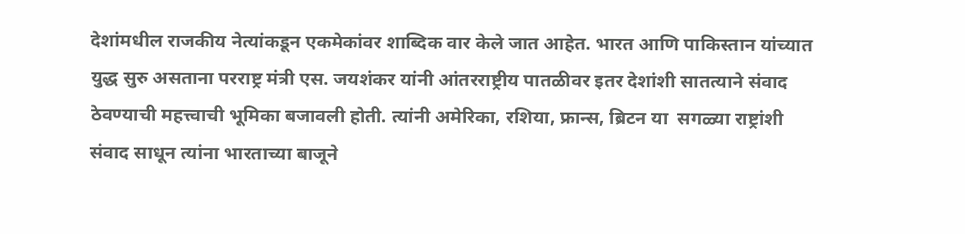देशांमधील राजकीय नेत्यांकडून एकमेकांवर शा‍ब्दिक वार केले जात आहेत. भारत आणि पाकिस्तान यांच्यात युद्ध सुरु असताना परराष्ट्र मंत्री एस. जयशंकर यांनी आंतरराष्ट्रीय पातळीवर इतर देशांशी सातत्याने संवाद ठेवण्याची महत्त्वाची भूमिका बजावली होती. त्यांनी अमेरिका, रशिया, फ्रान्स, ब्रिटन या  सगळ्या राष्ट्रांशी संवाद साधून त्यांना भारताच्या बाजूने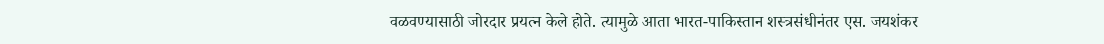वळवण्यासाठी जोरदार प्रयत्न केले होते. त्यामुळे आता भारत-पाकिस्तान शस्त्रसंधीनंतर एस. जयशंकर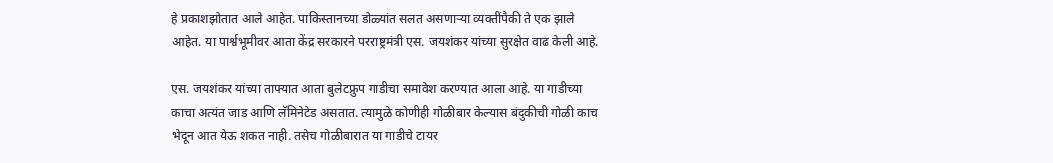हे प्रकाशझोतात आले आहेत. पाकिस्तानच्या डोळ्यांत सलत असणाऱ्या व्यक्तींपैकी ते एक झाले आहेत. या पार्श्वभूमीवर आता केंद्र सरकारने परराष्ट्रमंत्री एस. जयशंकर यांच्या सुरक्षेत वाढ केली आहे.

एस. जयशंकर यांच्या ताफ्यात आता बुलेटफ्रुप गाडीचा समावेश करण्यात आला आहे. या गाडीच्या काचा अत्यंत जाड आणि लॅमिनेटेड असतात. त्यामुळे कोणीही गोळीबार केल्यास बंदुकीची गोळी काच भेदून आत येऊ शकत नाही. तसेच गोळीबारात या गाडीचे टायर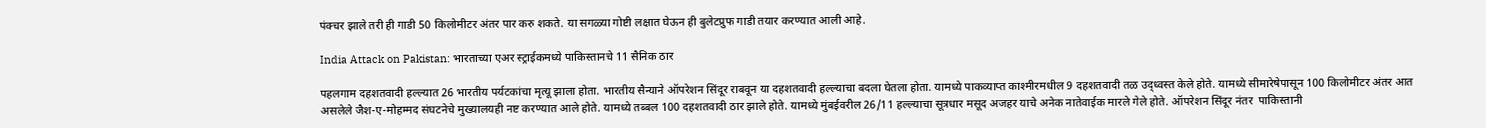पंक्चर झाले तरी ही गाडी 50 किलोमीटर अंतर पार करु शकते. या सगळ्या गोष्टी लक्षात घेऊन ही बुलेटप्रुफ गाडी तयार करण्यात आली आहे.

India Attack on Pakistan: भारताच्या एअर स्ट्राईकमध्ये पाकिस्तानचे 11 सैनिक ठार

पहलगाम दहशतवादी हल्ल्यात 26 भारतीय पर्यटकांचा मृत्यू झाला होता. भारतीय सैन्याने ऑपरेशन सिंदूर राबवून या दहशतवादी हल्ल्याचा बदला घेतला होता. यामध्ये पाकव्याप्त काश्मीरमधील 9 दहशतवादी तळ उद्ध्वस्त केले होते. यामध्ये सीमारेषेपासून 100 किलोमीटर अंतर आत असलेले जैश-ए-मोहम्मद संघटनेचे मुख्यालयही नष्ट करण्यात आले होते. यामध्ये तब्बल 100 दहशतवादी ठार झाले होते. यामध्ये मुंबईवरील 26/11 हल्ल्याचा सूत्रधार मसूद अजहर याचे अनेक नातेवाईक मारले गेले होते. ऑपरेशन सिंदूर नंतर  पाकिस्तानी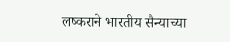लष्कराने भारतीय सैन्याच्या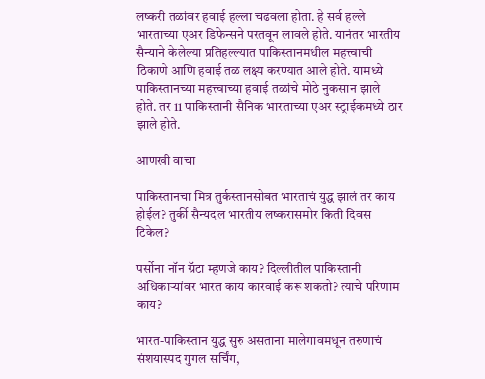लष्करी तळांवर हवाई हल्ला चढवला होता. हे सर्व हल्ले भारताच्या एअर डिफेन्सने परतवून लावले होते. यानंतर भारतीय सैन्याने केलेल्या प्रतिहल्ल्यात पाकिस्तानमधील महत्त्वाची ठिकाणे आणि हवाई तळ लक्ष्य करण्यात आले होते. यामध्ये पाकिस्तानच्या महत्त्वाच्या हवाई तळांचे मोठे नुकसान झाले होते. तर 11 पाकिस्तानी सैनिक भारताच्या एअर स्ट्राईकमध्ये ठार झाले होते.

आणखी वाचा

पाकिस्तानचा मित्र तुर्कस्तानसोबत भारताचं युद्ध झालं तर काय होईल? तुर्की सैन्यदल भारतीय लष्करासमोर किती दिवस टिकेल?

पर्सोना नॉन ग्रॅटा म्हणजे काय? दिल्लीतील पाकिस्तानी अधिकाऱ्यांवर भारत काय कारवाई करू शकतो? त्याचे परिणाम काय?

भारत-पाकिस्तान युद्ध सुरु असताना मालेगावमधून तरुणाचं संशयास्पद गुगल सर्चिंग,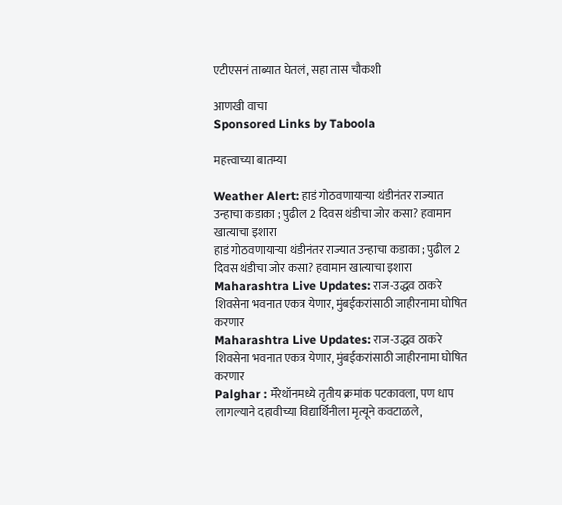एटीएसनं ताब्यात घेतलं, सहा तास चौकशी

आणखी वाचा
Sponsored Links by Taboola

महत्त्वाच्या बातम्या

Weather Alert: हाडं गोठवणायाऱ्या थंडीनंतर राज्यात उन्हाचा कडाका ; पुढील 2 दिवस थंडीचा जोर कसा? हवामान खात्याचा इशारा
हाडं गोठवणायाऱ्या थंडीनंतर राज्यात उन्हाचा कडाका ; पुढील 2 दिवस थंडीचा जोर कसा? हवामान खात्याचा इशारा
Maharashtra Live Updates: राज-उद्धव ठाकरे शिवसेना भवनात एकत्र येणार, मुंबईकरांसाठी जाहीरनामा घोषित करणार
Maharashtra Live Updates: राज-उद्धव ठाकरे शिवसेना भवनात एकत्र येणार, मुंबईकरांसाठी जाहीरनामा घोषित करणार
Palghar : मॅरेथॉनमध्ये तृतीय क्रमांक पटकावला, पण धाप लागल्याने दहावीच्या विद्यार्थिनीला मृत्यूने कवटाळले,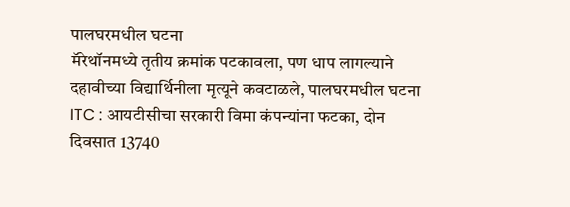पालघरमधील घटना
मॅरेथॉनमध्ये तृतीय क्रमांक पटकावला, पण धाप लागल्याने दहावीच्या विद्यार्थिनीला मृत्यूने कवटाळले, पालघरमधील घटना
ITC : आयटीसीचा सरकारी विमा कंपन्यांना फटका, दोन दिवसात 13740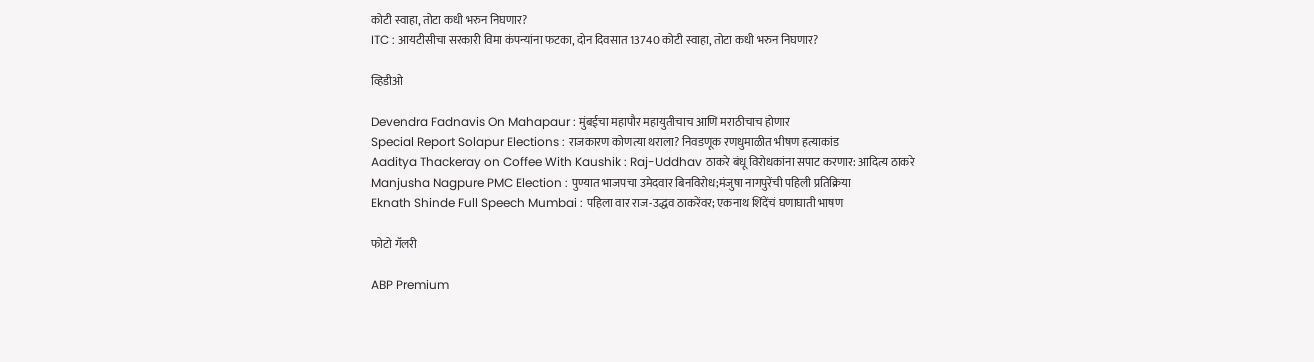कोटी स्वाहा, तोटा कधी भरुन निघणार?
ITC : आयटीसीचा सरकारी विमा कंपन्यांना फटका, दोन दिवसात 13740 कोटी स्वाहा, तोटा कधी भरुन निघणार?

व्हिडीओ

Devendra Fadnavis On Mahapaur : मुंबईचा महापौर महायुतीचाच आणि मराठीचाच होणार
Special Report Solapur Elections : राजकारण कोणत्या थराला? निवडणूक रणधुमाळीत भीषण हत्याकांड
Aaditya Thackeray on Coffee With Kaushik : Raj-Uddhav ठाकरे बंधू विरोधकांना सपाट करणार: आदित्य ठाकरे
Manjusha Nagpure PMC Election : पुण्यात भाजपचा उमेदवार बिनविरोध;मंजुषा नागपुरेंची पहिली प्रतिक्रिया
Eknath Shinde Full Speech Mumbai : पहिला वार राज-उद्धव ठाकरेंवर; एकनाथ शिंदेंचं घणाघाती भाषण

फोटो गॅलरी

ABP Premium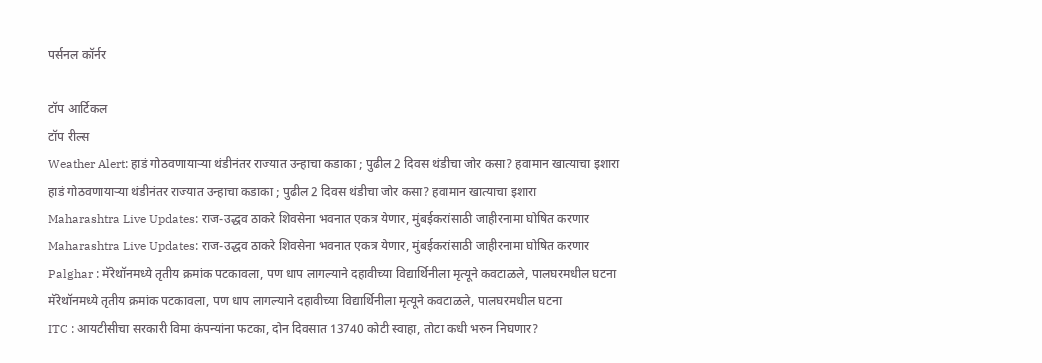पर्सनल कॉर्नर

टॉप आर्टिकल
टॉप रील्स
Weather Alert: हाडं गोठवणायाऱ्या थंडीनंतर राज्यात उन्हाचा कडाका ; पुढील 2 दिवस थंडीचा जोर कसा? हवामान खात्याचा इशारा
हाडं गोठवणायाऱ्या थंडीनंतर राज्यात उन्हाचा कडाका ; पुढील 2 दिवस थंडीचा जोर कसा? हवामान खात्याचा इशारा
Maharashtra Live Updates: राज-उद्धव ठाकरे शिवसेना भवनात एकत्र येणार, मुंबईकरांसाठी जाहीरनामा घोषित करणार
Maharashtra Live Updates: राज-उद्धव ठाकरे शिवसेना भवनात एकत्र येणार, मुंबईकरांसाठी जाहीरनामा घोषित करणार
Palghar : मॅरेथॉनमध्ये तृतीय क्रमांक पटकावला, पण धाप लागल्याने दहावीच्या विद्यार्थिनीला मृत्यूने कवटाळले, पालघरमधील घटना
मॅरेथॉनमध्ये तृतीय क्रमांक पटकावला, पण धाप लागल्याने दहावीच्या विद्यार्थिनीला मृत्यूने कवटाळले, पालघरमधील घटना
ITC : आयटीसीचा सरकारी विमा कंपन्यांना फटका, दोन दिवसात 13740 कोटी स्वाहा, तोटा कधी भरुन निघणार?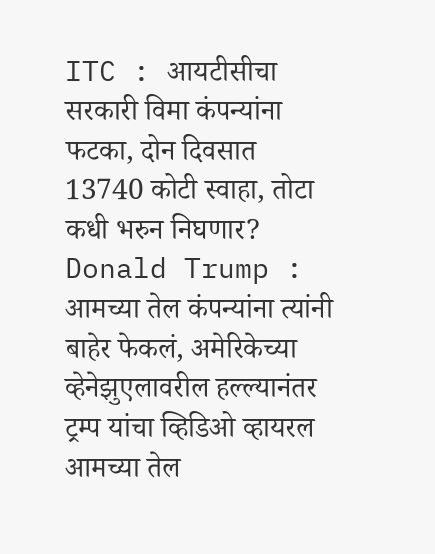ITC : आयटीसीचा सरकारी विमा कंपन्यांना फटका, दोन दिवसात 13740 कोटी स्वाहा, तोटा कधी भरुन निघणार?
Donald Trump : आमच्या तेल कंपन्यांना त्यांनी बाहेर फेकलं, अमेरिकेच्या व्हेनेझुएलावरील हल्ल्यानंतर ट्रम्प यांचा व्हिडिओ व्हायरल
आमच्या तेल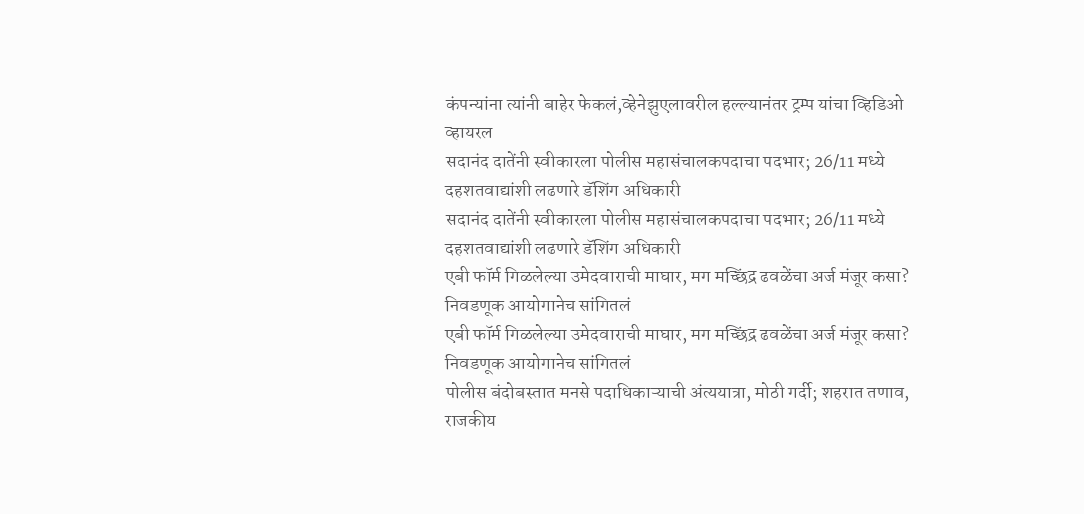कंपन्यांना त्यांनी बाहेर फेकलं,व्हेनेझुएलावरील हल्ल्यानंतर ट्रम्प यांचा व्हिडिओ व्हायरल
सदानंद दातेंनी स्वीकारला पोलीस महासंचालकपदाचा पदभार; 26/11 मध्ये दहशतवाद्यांशी लढणारे डॅशिंग अधिकारी
सदानंद दातेंनी स्वीकारला पोलीस महासंचालकपदाचा पदभार; 26/11 मध्ये दहशतवाद्यांशी लढणारे डॅशिंग अधिकारी
एबी फॉर्म गिळलेल्या उमेदवाराची माघार, मग मच्छिंद्र ढवळेंचा अर्ज मंजूर कसा? निवडणूक आयोगानेच सांगितलं
एबी फॉर्म गिळलेल्या उमेदवाराची माघार, मग मच्छिंद्र ढवळेंचा अर्ज मंजूर कसा? निवडणूक आयोगानेच सांगितलं
पोलीस बंदोबस्तात मनसे पदाधिकाऱ्याची अंत्ययात्रा, मोठी गर्दी; शहरात तणाव, राजकीय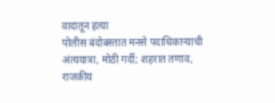वादातून हत्या
पोलीस बंदोबस्तात मनसे पदाधिकाऱ्याची अंत्ययात्रा, मोठी गर्दी; शहरात तणाव, राजकीय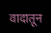वादातून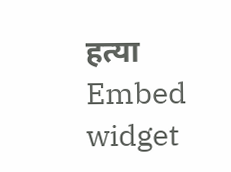हत्या
Embed widget